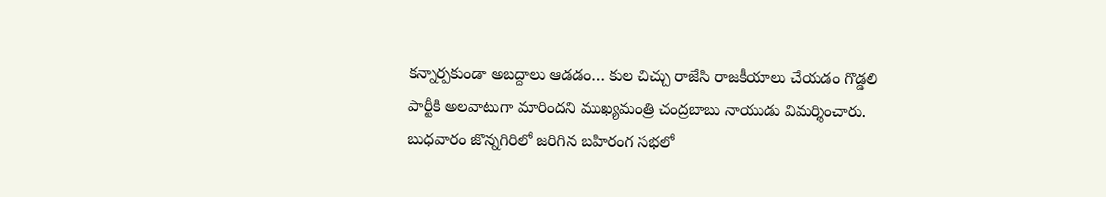కన్నార్పకుండా అబద్దాలు ఆడడం… కుల చిచ్చు రాజేసి రాజకీయాలు చేయడం గొడ్డలి పార్టీకి అలవాటుగా మారిందని ముఖ్యమంత్రి చంద్రబాబు నాయుడు విమర్శించారు. బుధవారం జొన్నగిరిలో జరిగిన బహిరంగ సభలో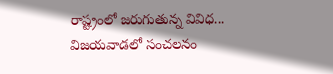రాష్ట్రంలో జరుగుతున్న వివిధ...
విజయవాడలో సంచలనం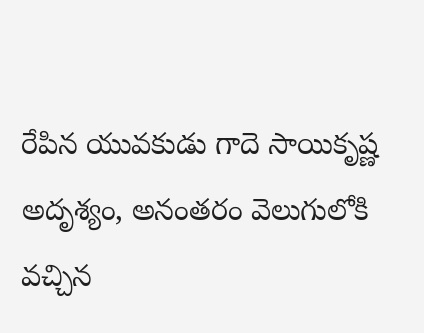రేపిన యువకుడు గాదె సాయికృష్ణ అదృశ్యం, అనంతరం వెలుగులోకి వచ్చిన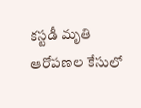కస్టడీ మృతి ఆరోపణల కేసులో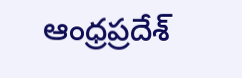ఆంధ్రప్రదేశ్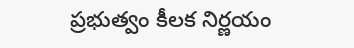ప్రభుత్వం కీలక నిర్ణయం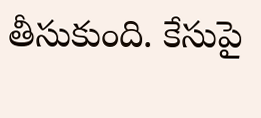తీసుకుంది. కేసుపై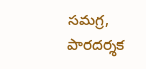సమగ్ర, పారదర్శక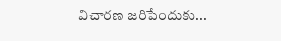విచారణ జరిపేందుకు...